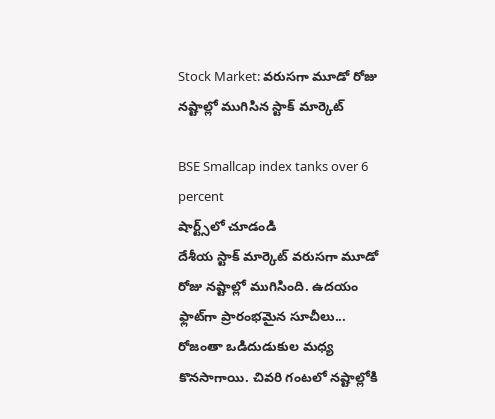Stock Market: వరుసగా మూడో రోజు నష్టాల్లో ముగిసిన స్టాక్ మార్కెట్

BSE Smallcap index tanks over 6 percent
షార్ట్స్‌లో చూడండి
దేశీయ స్టాక్ మార్కెట్ వరుసగా మూడో రోజు నష్టాల్లో ముగిసింది. ఉదయం ఫ్లాట్‌గా ప్రారంభమైన సూచీలు... రోజంతా ఒడిదుడుకుల మధ్య కొనసాగాయి. చివరి గంటలో నష్టాల్లోకి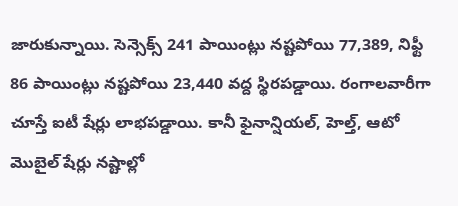జారుకున్నాయి. సెన్సెక్స్ 241 పాయింట్లు నష్టపోయి 77,389, నిఫ్టీ 86 పాయింట్లు నష్టపోయి 23,440 వద్ద స్థిరపడ్డాయి. రంగాలవారీగా చూస్తే ఐటీ షేర్లు లాభపడ్డాయి. కానీ ఫైనాన్షియల్, హెల్త్, ఆటో మొబైల్ షేర్లు నష్టాల్లో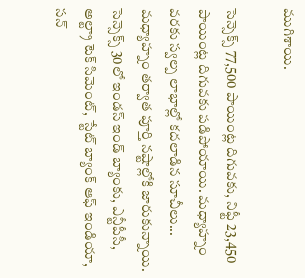ముగిశాయి.

సెన్సెక్స్ 77,500 పాయింట్ల దిగువకు, నిఫ్టీ 23,450 పాయింట్ల దిగువకు పడిపోయాయి. మధ్యాహ్నం వరకు స్వల్ప లాభాల్లో కదలాడిన సూచీలు... మధ్యాహ్నం తర్వాత పూర్తి నష్టాల్లోకి జారుకున్నాయి. సెన్సెక్స్ 30లో ఇండస్ ఇండ్ బ్యాంకు, ఎన్టీపీసీ, అల్ట్రా టెక్ సిమెంట్, స్టేట్ బ్యాంక్ ఆఫ్ ఇండియా, సన్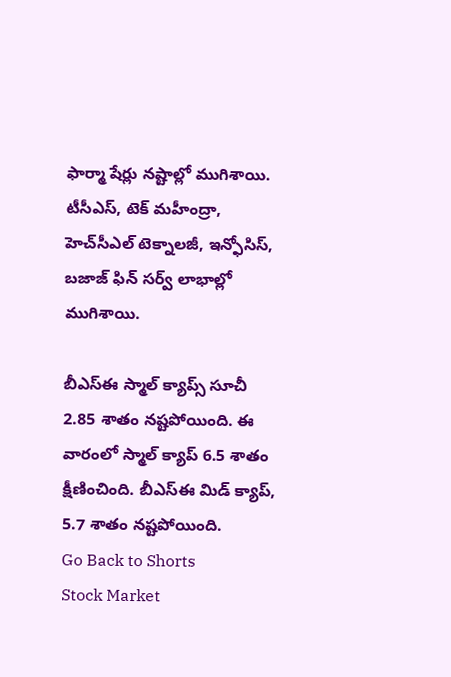ఫార్మా షేర్లు నష్టాల్లో ముగిశాయి. టీసీఎస్, టెక్ మహీంద్రా, హెచ్‌సీఎల్ టెక్నాలజీ, ఇన్ఫోసిస్, బజాజ్ ఫిన్ సర్వ్ లాభాల్లో ముగిశాయి.

బీఎస్ఈ స్మాల్ క్యాప్స్ సూచీ 2.85 శాతం నష్టపోయింది. ఈ వారంలో స్మాల్ క్యాప్ 6.5 శాతం క్షీణించింది. బీఎస్ఈ మిడ్ క్యాప్, 5.7 శాతం నష్టపోయింది.
Go Back to Shorts
Stock Market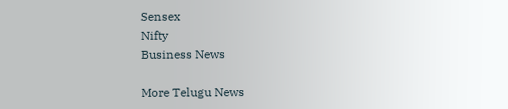Sensex
Nifty
Business News

More Telugu News